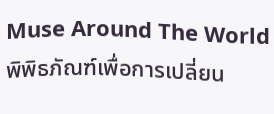Muse Around The World
พิพิธภัณฑ์เพื่อการเปลี่ยน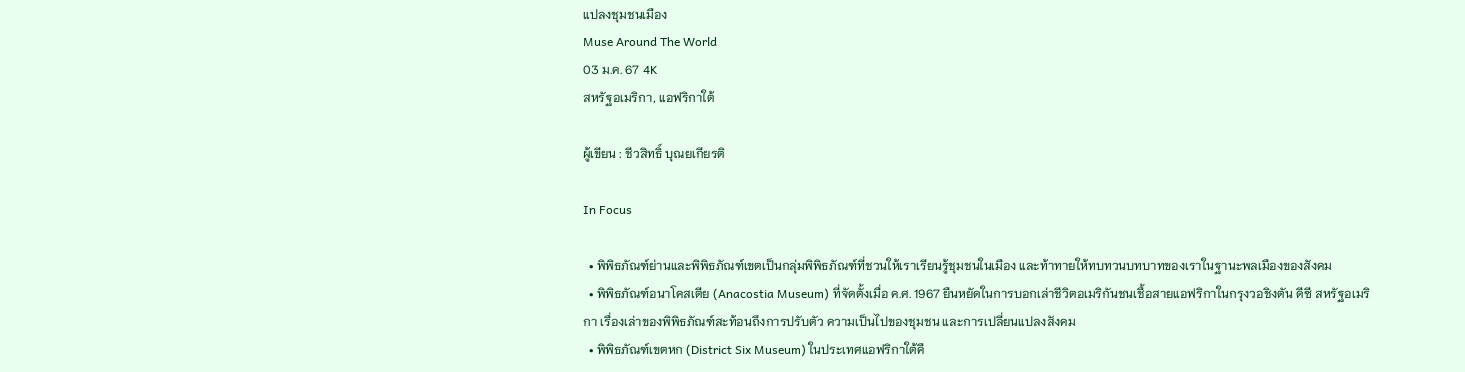แปลงชุมชนเมือง
Muse Around The World
03 ม.ค. 67 4K
สหรัฐอเมริกา, แอฟริกาใต้

ผู้เขียน : ชีวสิทธิ์ บุณยเกียรติ

In Focus

  • พิพิธภัณฑ์ย่านและพิพิธภัณฑ์เขตเป็นกลุ่มพิพิธภัณฑ์ที่ชวนให้เราเรียนรู้ชุมชนในเมือง และท้าทายให้ทบทวนบทบาทของเราในฐานะพลเมืองของสังคม
  • พิพิธภัณฑ์อนาโคสเตีย (Anacostia Museum) ที่จัดตั้งเมื่อ ค.ศ. 1967 ยืนหยัดในการบอกเล่าชีวิตอเมริกันชนเชื้อสายแอฟริกาในกรุงวอชิงตัน ดีซี สหรัฐอเมริกา เรื่องเล่าของพิพิธภัณฑ์สะท้อนถึงการปรับตัว ความเป็นไปของชุมชน และการเปลี่ยนแปลงสังคม
  • พิพิธภัณฑ์เขตหก (District Six Museum) ในประเทศแอฟริกาใต้คื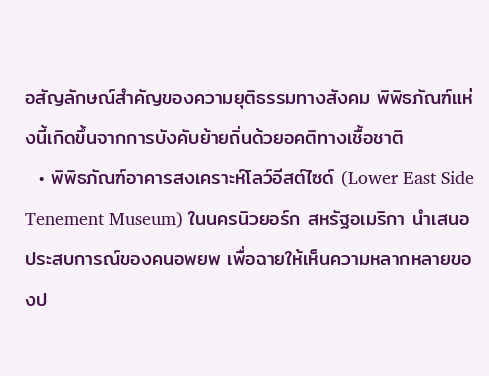อสัญลักษณ์สำคัญของความยุติธรรมทางสังคม พิพิธภัณฑ์แห่งนี้เกิดขึ้นจากการบังคับย้ายถิ่นด้วยอคติทางเชื้อชาติ
  • พิพิธภัณฑ์อาคารสงเคราะห์โลว์อีสต์ไซด์ (Lower East Side Tenement Museum) ในนครนิวยอร์ก สหรัฐอเมริกา นำเสนอประสบการณ์ของคนอพยพ เพื่อฉายให้เห็นความหลากหลายของป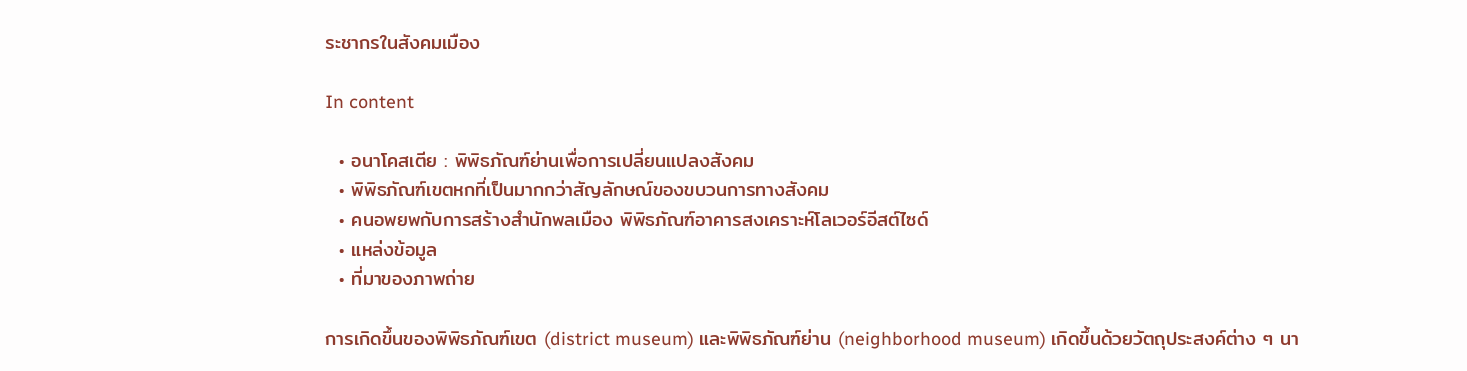ระชากรในสังคมเมือง

In content

  • อนาโคสเตีย : พิพิธภัณฑ์ย่านเพื่อการเปลี่ยนแปลงสังคม
  • พิพิธภัณฑ์เขตหกที่เป็นมากกว่าสัญลักษณ์ของขบวนการทางสังคม
  • คนอพยพกับการสร้างสำนักพลเมือง พิพิธภัณฑ์อาคารสงเคราะห์โลเวอร์อีสต์ไซด์
  • แหล่งข้อมูล
  • ที่มาของภาพถ่าย

การเกิดขึ้นของพิพิธภัณฑ์เขต (district museum) และพิพิธภัณฑ์ย่าน (neighborhood museum) เกิดขึ้นด้วยวัตถุประสงค์ต่าง ๆ นา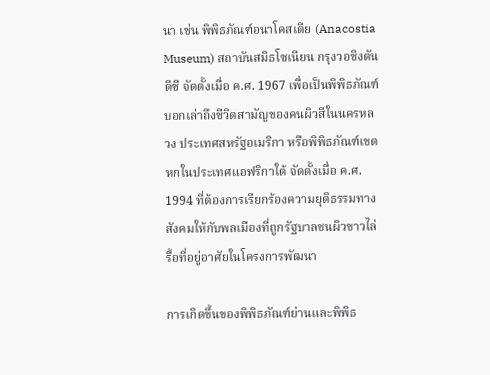นา เช่น พิพิธภัณฑ์อนาโคสเตีย (Anacostia Museum) สถาบันสมิธโซเนียน กรุงวอชิงตัน ดีซี จัดตั้งเมื่อ ค.ศ. 1967 เพื่อเป็นพิพิธภัณฑ์บอกเล่าถึงชีวิตสามัญของคนผิวสีในนครหลวง ประเทศสหรัฐอเมริกา หรือพิพิธภัณฑ์เขตหกในประเทศแอฟริกาใต้ จัดตั้งเมื่อ ค.ศ. 1994 ที่ต้องการเรียกร้องความยุติธรรมทางสังคมให้กับพลเมืองที่ถูกรัฐบาลชนผิวขาวไล่รื้อที่อยู่อาศัยในโครงการพัฒนา

การเกิดขึ้นของพิพิธภัณฑ์ย่านและพิพิธ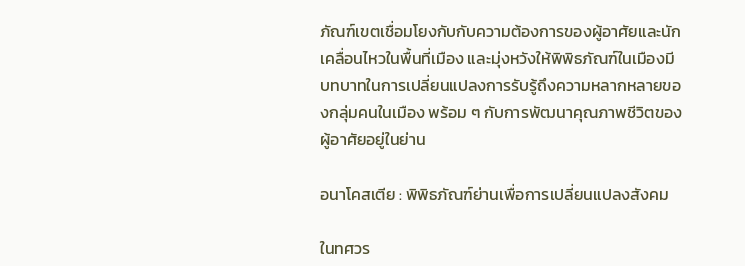ภัณฑ์เขตเชื่อมโยงกับกับความต้องการของผู้อาศัยและนักเคลื่อนไหวในพื้นที่เมือง และมุ่งหวังให้พิพิธภัณฑ์ในเมืองมีบทบาทในการเปลี่ยนแปลงการรับรู้ถึงความหลากหลายของกลุ่มคนในเมือง พร้อม ๆ กับการพัฒนาคุณภาพชีวิตของผู้อาศัยอยู่ในย่าน

อนาโคสเตีย : พิพิธภัณฑ์ย่านเพื่อการเปลี่ยนแปลงสังคม

ในทศวร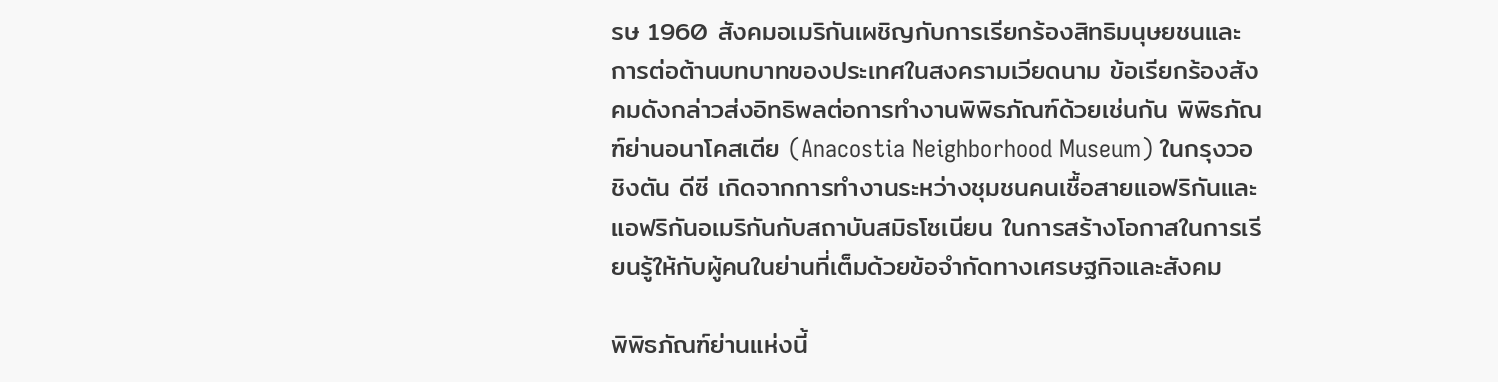รษ 1960 สังคมอเมริกันเผชิญกับการเรียกร้องสิทธิมนุษยชนและการต่อต้านบทบาทของประเทศในสงครามเวียดนาม ข้อเรียกร้องสังคมดังกล่าวส่งอิทธิพลต่อการทำงานพิพิธภัณฑ์ด้วยเช่นกัน พิพิธภัณฑ์ย่านอนาโคสเตีย (Anacostia Neighborhood Museum) ในกรุงวอชิงตัน ดีซี เกิดจากการทำงานระหว่างชุมชนคนเชื้อสายแอฟริกันและแอฟริกันอเมริกันกับสถาบันสมิธโซเนียน ในการสร้างโอกาสในการเรียนรู้ให้กับผู้คนในย่านที่เต็มด้วยข้อจำกัดทางเศรษฐกิจและสังคม

พิพิธภัณฑ์ย่านแห่งนี้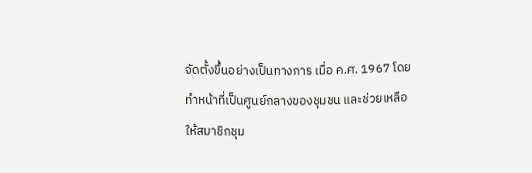จัดตั้งขึ้นอย่างเป็นทางการ เมื่อ ค.ศ. 1967 โดยทำหน้าที่เป็นศูนย์กลางของชุมชน และช่วยเหลือให้สมาชิกชุม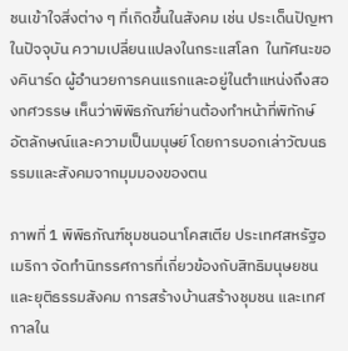ชนเข้าใจสิ่งต่าง ๆ ที่เกิดขึ้นในสังคม เช่น ประเด็นปัญหาในปัจจุบัน ความเปลี่ยนแปลงในกระแสโลก  ในทัศนะของคินาร์ด ผู้อำนวยการคนแรกและอยู่ในตำแหน่งถึงสองทศวรรษ เห็นว่าพิพิธภัณฑ์ย่านต้องทำหน้าที่พิทักษ์อัตลักษณ์และความเป็นมนุษย์ โดยการบอกเล่าวัฒนธรรมและสังคมจากมุมมองของตน

ภาพที่ 1 พิพิธภัณฑ์ชุมชนอนาโคสเตีย ประเทศสหรัฐอเมริกา จัดทำนิทรรศการที่เกี่ยวข้องกับสิทธิมนุษยชนและยุติธรรมสังคม การสร้างบ้านสร้างชุมชน และเทศกาลใน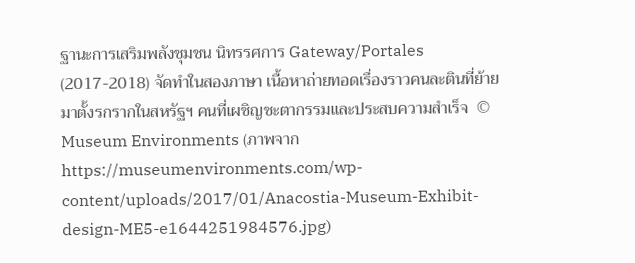ฐานะการเสริมพลังชุมชน นิทรรศการ Gateway/Portales (2017-2018) จัดทำในสองภาษา เนื้อหาถ่ายทอดเรื่องราวคนละตินที่ย้ายมาตั้งรกรากในสหรัฐฯ คนที่เผชิญชะตากรรมและประสบความสำเร็จ  © Museum Environments (ภาพจาก https://museumenvironments.com/wp-content/uploads/2017/01/Anacostia-Museum-Exhibit-design-ME5-e1644251984576.jpg)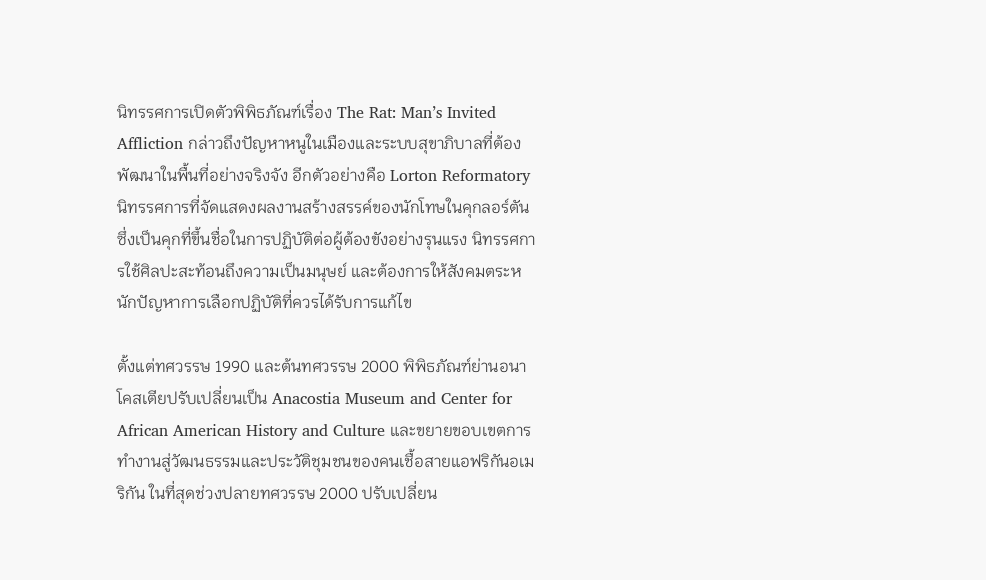นิทรรศการเปิดตัวพิพิธภัณฑ์เรื่อง The Rat: Man’s Invited Affliction กล่าวถึงปัญหาหนูในเมืองและระบบสุขาภิบาลที่ต้องพัฒนาในพื้นที่อย่างจริงจัง อีกตัวอย่างคือ Lorton Reformatory นิทรรศการที่จัดแสดงผลงานสร้างสรรค์ของนักโทษในคุกลอร์ตัน ซึ่งเป็นคุกที่ขึ้นชื่อในการปฏิบัติต่อผู้ต้องขังอย่างรุนแรง นิทรรศการใช้ศิลปะสะท้อนถึงความเป็นมนุษย์ และต้องการให้สังคมตระหนักปัญหาการเลือกปฏิบัติที่ควรได้รับการแก้ไข

ตั้งแต่ทศวรรษ 1990 และต้นทศวรรษ 2000 พิพิธภัณฑ์ย่านอนาโคสเตียปรับเปลี่ยนเป็น Anacostia Museum and Center for African American History and Culture และขยายขอบเขตการทำงานสู่วัฒนธรรมและประวัติชุมชนของคนเชื้อสายแอฟริกันอเมริกัน ในที่สุดช่วงปลายทศวรรษ 2000 ปรับเปลี่ยน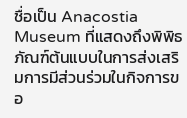ชื่อเป็น Anacostia Museum ที่แสดงถึงพิพิธภัณฑ์ต้นแบบในการส่งเสริมการมีส่วนร่วมในกิจการขอ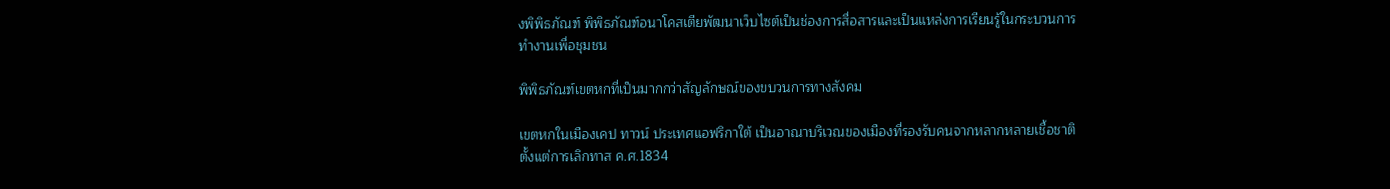งพิพิธภัณฑ์ พิพิธภัณฑ์อนาโคสเตียพัฒนาเว็บไซต์เป็นช่องการสื่อสารและเป็นแหล่งการเรียนรู้ในกระบวนการทำงานเพื่อชุมชน

พิพิธภัณฑ์เขตหกที่เป็นมากกว่าสัญลักษณ์ของขบวนการทางสังคม

เขตหกในเมืองเคป ทาวน์ ประเทศแอฟริกาใต้ เป็นอาณาบริเวณของเมืองที่รองรับคนจากหลากหลายเชื้อชาติ ตั้งแต่การเลิกทาส ค.ศ.1834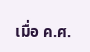เมื่อ ค.ศ.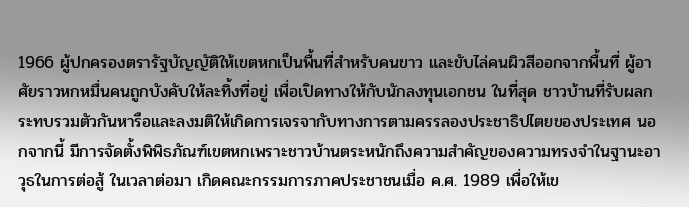1966 ผู้ปกครองตรารัฐบัญญัติให้เขตหกเป็นพื้นที่สำหรับคนขาว และขับไล่คนผิวสีออกจากพื้นที่ ผู้อาศัยราวหกหมื่นคนถูกบังคับให้ละทิ้งที่อยู่ เพื่อเปิดทางให้กับนักลงทุนเอกชน ในที่สุด ชาวบ้านที่รับผลกระทบรวมตัวกันหารือและลงมติให้เกิดการเจรจากับทางการตามครรลองประชาธิปไตยของประเทศ นอกจากนี้ มีการจัดตั้งพิพิธภัณฑ์เขตหกเพราะชาวบ้านตระหนักถึงความสำคัญของความทรงจำในฐานะอาวุธในการต่อสู้ ในเวลาต่อมา เกิดคณะกรรมการภาคประชาชนเมื่อ ค.ศ. 1989 เพื่อให้เข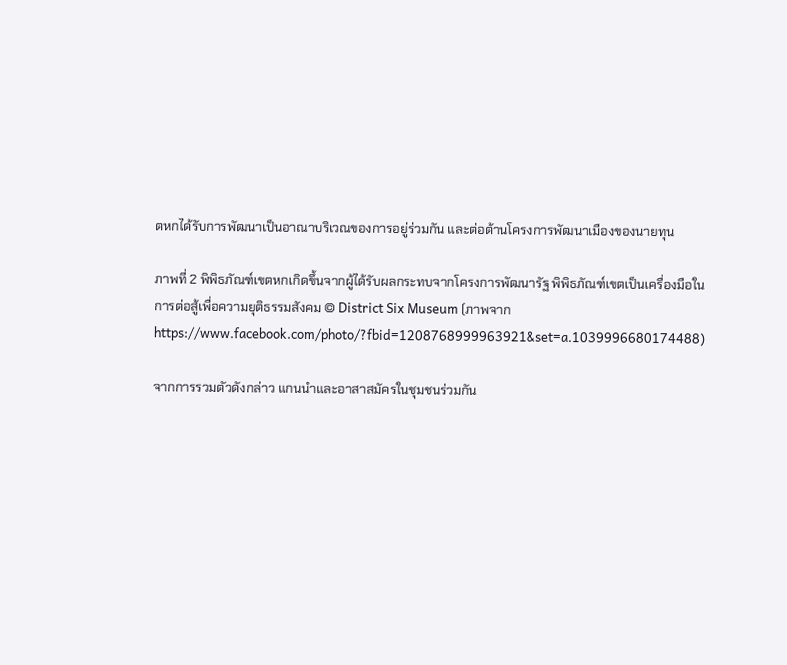ตหกได้รับการพัฒนาเป็นอาณาบริเวณของการอยู่ร่วมกัน และต่อต้านโครงการพัฒนาเมืองของนายทุน

ภาพที่ 2 พิพิธภัณฑ์เขตหกเกิดขึ้นจากผู้ได้รับผลกระทบจากโครงการพัฒนารัฐ พิพิธภัณฑ์เขตเป็นเครื่องมือในการต่อสู้เพื่อความยุติธรรมสังคม © District Six Museum (ภาพจาก https://www.facebook.com/photo/?fbid=1208768999963921&set=a.1039996680174488)

จากการรวมตัวดังกล่าว แกนนำและอาสาสมัครในชุมชนร่วมกัน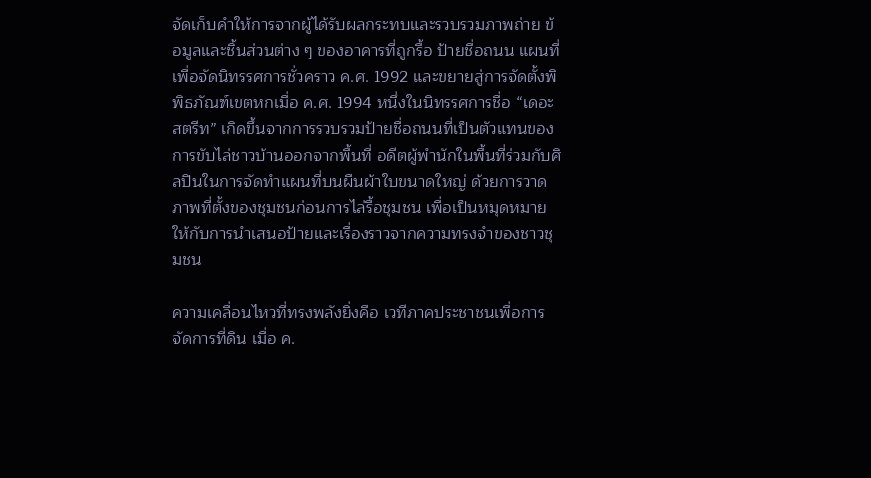จัดเก็บคำให้การจากผู้ได้รับผลกระทบและรวบรวมภาพถ่าย ข้อมูลและชิ้นส่วนต่าง ๆ ของอาคารที่ถูกรื้อ ป้ายชื่อถนน แผนที่ เพื่อจัดนิทรรศการชั่วคราว ค.ศ. 1992 และขยายสู่การจัดตั้งพิพิธภัณฑ์เขตหกเมื่อ ค.ศ. 1994 หนึ่งในนิทรรศการชื่อ “เดอะ สตรีท” เกิดขึ้นจากการรวบรวมป้ายชื่อถนนที่เป็นตัวแทนของการขับไล่ชาวบ้านออกจากพื้นที่ อดีตผู้พำนักในพื้นที่ร่วมกับศิลปินในการจัดทำแผนที่บนผืนผ้าใบขนาดใหญ่ ด้วยการวาดภาพที่ตั้งของชุมชนก่อนการไล่รื้อชุมชน เพื่อเป็นหมุดหมายให้กับการนำเสนอป้ายและเรื่องราวจากความทรงจำของชาวชุมชน

ความเคลื่อนไหวที่ทรงพลังยิ่งคือ เวทีภาคประชาชนเพื่อการจัดการที่ดิน เมื่อ ค.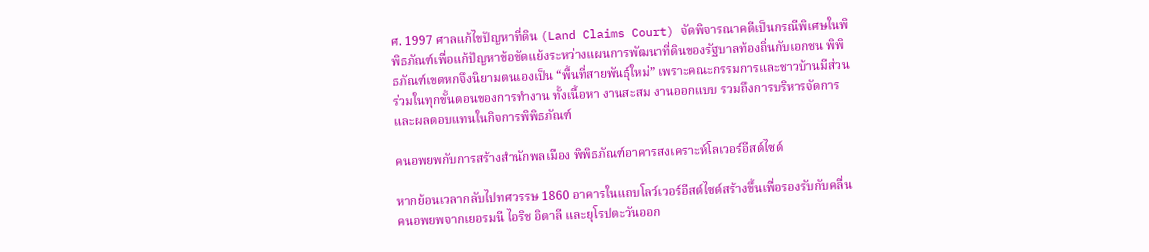ศ. 1997 ศาลแก้ไขปัญหาที่ดิน (Land Claims Court) จัดพิจารณาคดีเป็นกรณีพิเศษในพิพิธภัณฑ์เพื่อแก้ปัญหาข้อขัดแย้งระหว่างแผนการพัฒนาที่ดินของรัฐบาลท้องถิ่นกับเอกชน พิพิธภัณฑ์เขตหกจึงนิยามตนเองเป็น “พื้นที่สายพันธุ์ใหม่” เพราะคณะกรรมการและชาวบ้านมีส่วนร่วมในทุกขั้นตอนของการทำงาน ทั้งเนื้อหา งานสะสม งานออกแบบ รวมถึงการบริหารจัดการและผลตอบแทนในกิจการพิพิธภัณฑ์

คนอพยพกับการสร้างสำนักพลเมือง พิพิธภัณฑ์อาคารสงเคราะห์โลเวอร์อีสต์ไซด์

หากย้อนเวลากลับไปทศวรรษ 1860 อาคารในแถบโลว์เวอร์อีสต์ไซด์สร้างขึ้นเพื่อรองรับกับคลื่นคนอพยพจากเยอรมนี ไอริช อิตาลี และยุโรปตะวันออก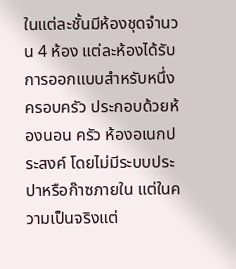ในแต่ละชั้นมีห้องชุดจำนวน 4 ห้อง แต่ละห้องได้รับการออกแบบสำหรับหนึ่งครอบครัว ประกอบด้วยห้องนอน ครัว ห้องอเนกประสงค์ โดยไม่มีระบบประปาหรือก๊าซภายใน แต่ในความเป็นจริงแต่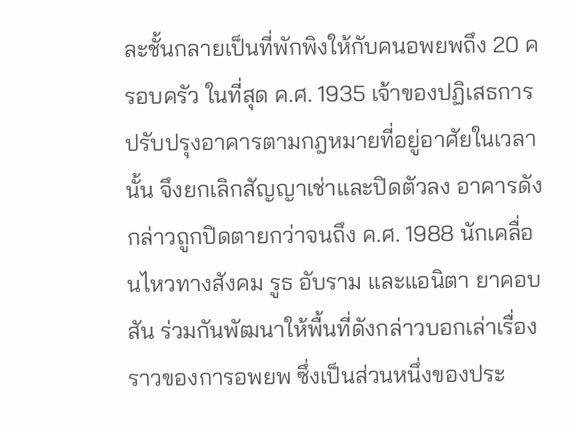ละชั้นกลายเป็นที่พักพิงให้กับคนอพยพถึง 20 ครอบครัว ในที่สุด ค.ศ. 1935 เจ้าของปฏิเสธการปรับปรุงอาคารตามกฎหมายที่อยู่อาศัยในเวลานั้น จึงยกเลิกสัญญาเช่าและปิดตัวลง อาคารดังกล่าวถูกปิดตายกว่าจนถึง ค.ศ. 1988 นักเคลื่อนไหวทางสังคม รูธ อับราม และแอนิตา ยาคอบสัน ร่วมกันพัฒนาให้พื้นที่ดังกล่าวบอกเล่าเรื่องราวของการอพยพ ซึ่งเป็นส่วนหนึ่งของประ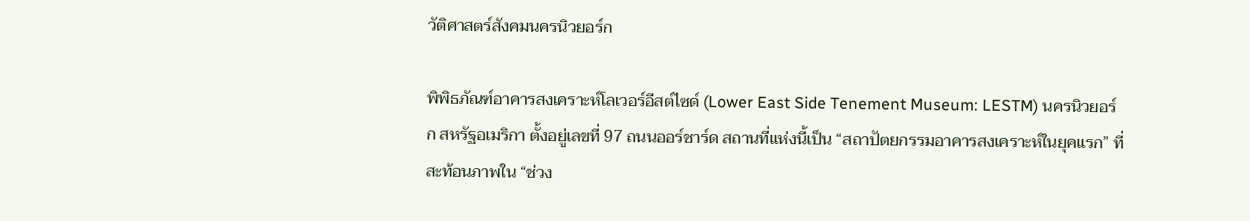วัติศาสตร์สังคมนครนิวยอร์ก

พิพิธภัณฑ์อาคารสงเคราะห์โลเวอร์อีสต์ไซด์ (Lower East Side Tenement Museum: LESTM) นครนิวยอร์ก สหรัฐอเมริกา ตั้งอยู่เลขที่ 97 ถนนออร์ชาร์ด สถานที่แห่งนี้เป็น “สถาปัตยกรรมอาคารสงเคราะห์ในยุคแรก” ที่สะท้อนภาพใน “ช่วง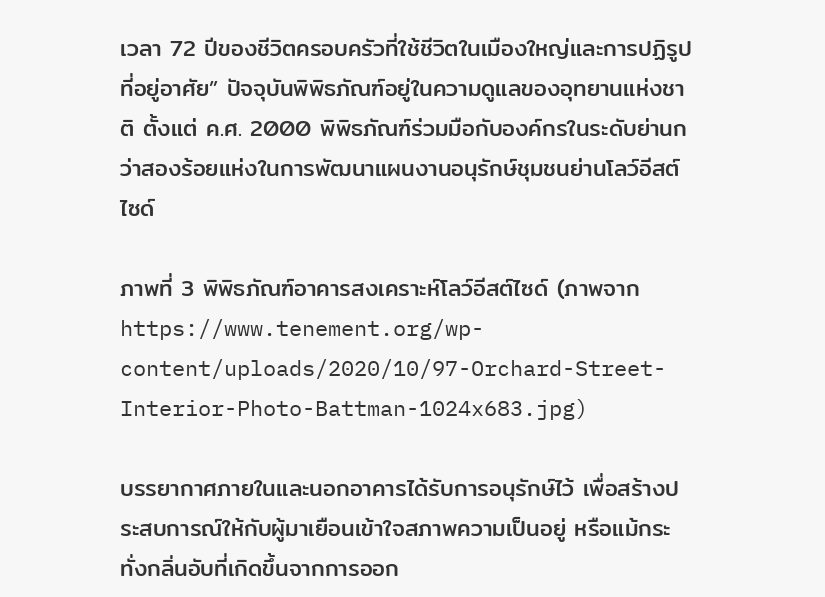เวลา 72 ปีของชีวิตครอบครัวที่ใช้ชีวิตในเมืองใหญ่และการปฏิรูปที่อยู่อาศัย” ปัจจุบันพิพิธภัณฑ์อยู่ในความดูแลของอุทยานแห่งชาติ ตั้งแต่ ค.ศ. 2000 พิพิธภัณฑ์ร่วมมือกับองค์กรในระดับย่านกว่าสองร้อยแห่งในการพัฒนาแผนงานอนุรักษ์ชุมชนย่านโลว์อีสต์ไซด์

ภาพที่ 3 พิพิธภัณฑ์อาคารสงเคราะห์โลว์อีสต์ไซด์ (ภาพจาก https://www.tenement.org/wp-content/uploads/2020/10/97-Orchard-Street-Interior-Photo-Battman-1024x683.jpg)

บรรยากาศภายในและนอกอาคารได้รับการอนุรักษ์ไว้ เพื่อสร้างประสบการณ์ให้กับผู้มาเยือนเข้าใจสภาพความเป็นอยู่ หรือแม้กระทั่งกลิ่นอับที่เกิดขึ้นจากการออก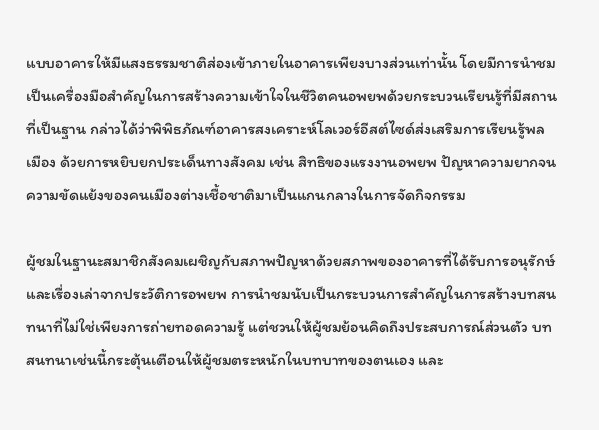แบบอาคารให้มีแสงธรรมชาติส่องเข้าภายในอาคารเพียงบางส่วนเท่านั้น โดยมีการนำชมเป็นเครื่องมือสำคัญในการสร้างความเข้าใจในชีวิตคนอพยพด้วยกระบวนเรียนรู้ที่มีสถานที่เป็นฐาน กล่าวได้ว่าพิพิธภัณฑ์อาคารสงเคราะห์โลเวอร์อีสต์ไซด์ส่งเสริมการเรียนรู้พลเมือง ด้วยการหยิบยกประเด็นทางสังคม เช่น สิทธิของแรงงานอพยพ ปัญหาความยากจน ความขัดแย้งของคนเมืองต่างเชื้อชาติมาเป็นแกนกลางในการจัดกิจกรรม

ผู้ชมในฐานะสมาชิกสังคมเผชิญกับสภาพปัญหาด้วยสภาพของอาคารที่ได้รับการอนุรักษ์และเรื่องเล่าจากประวัติการอพยพ การนำชมนับเป็นกระบวนการสำคัญในการสร้างบทสนทนาที่ไม่ใช่เพียงการถ่ายทอดความรู้ แต่ชวนให้ผู้ชมย้อนคิดถึงประสบการณ์ส่วนตัว บทสนทนาเช่นนี้กระตุ้นเตือนให้ผู้ชมตระหนักในบทบาทของตนเอง และ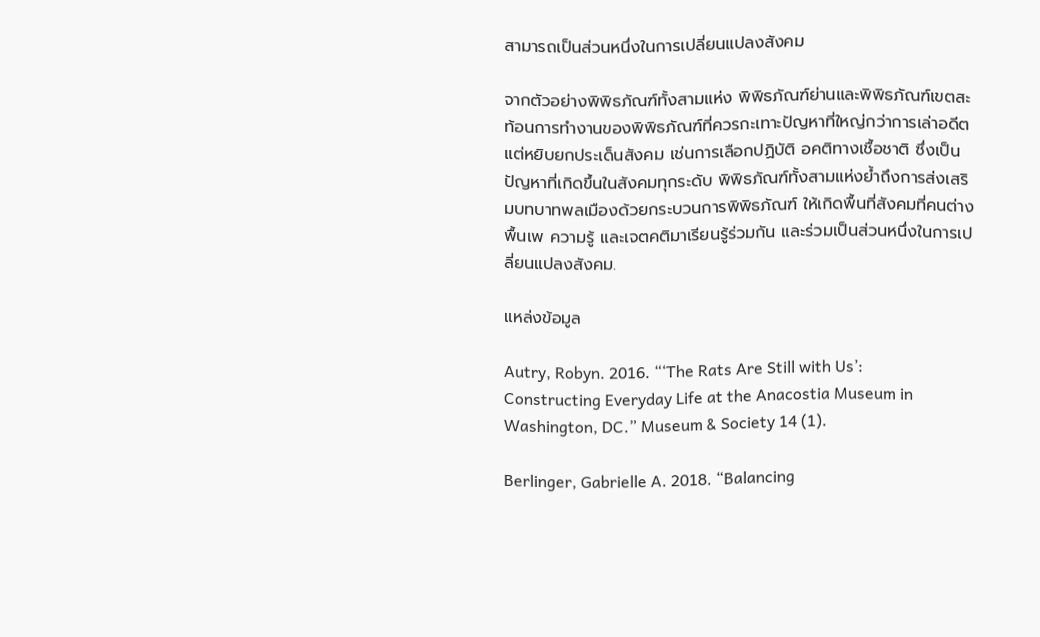สามารถเป็นส่วนหนึ่งในการเปลี่ยนแปลงสังคม

จากตัวอย่างพิพิธภัณฑ์ทั้งสามแห่ง พิพิธภัณฑ์ย่านและพิพิธภัณฑ์เขตสะท้อนการทำงานของพิพิธภัณฑ์ที่ควรกะเทาะปัญหาที่ใหญ่กว่าการเล่าอดีต แต่หยิบยกประเด็นสังคม เช่นการเลือกปฏิบัติ อคติทางเชื้อชาติ ซึ่งเป็นปัญหาที่เกิดขึ้นในสังคมทุกระดับ พิพิธภัณฑ์ทั้งสามแห่งย้ำถึงการส่งเสริมบทบาทพลเมืองด้วยกระบวนการพิพิธภัณฑ์ ให้เกิดพื้นที่สังคมที่คนต่างพื้นเพ ความรู้ และเจตคติมาเรียนรู้ร่วมกัน และร่วมเป็นส่วนหนึ่งในการเปลี่ยนแปลงสังคม.

แหล่งข้อมูล

Autry, Robyn. 2016. “‘The Rats Are Still with Us’: Constructing Everyday Life at the Anacostia Museum in Washington, DC.” Museum & Society 14 (1).

Berlinger, Gabrielle A. 2018. “Balancing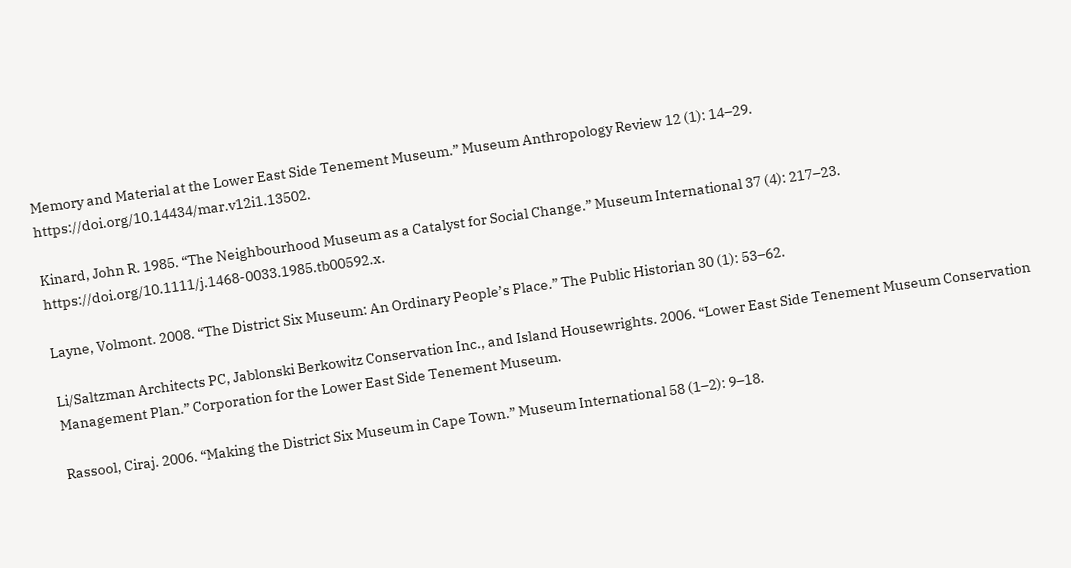Memory and Material at the Lower East Side Tenement Museum.” Museum Anthropology Review 12 (1): 14–29. https://doi.org/10.14434/mar.v12i1.13502.

Kinard, John R. 1985. “The Neighbourhood Museum as a Catalyst for Social Change.” Museum International 37 (4): 217–23. https://doi.org/10.1111/j.1468-0033.1985.tb00592.x.

Layne, Volmont. 2008. “The District Six Museum: An Ordinary People’s Place.” The Public Historian 30 (1): 53–62.

Li/Saltzman Architects PC, Jablonski Berkowitz Conservation Inc., and Island Housewrights. 2006. “Lower East Side Tenement Museum Conservation Management Plan.” Corporation for the Lower East Side Tenement Museum.

Rassool, Ciraj. 2006. “Making the District Six Museum in Cape Town.” Museum International 58 (1–2): 9–18.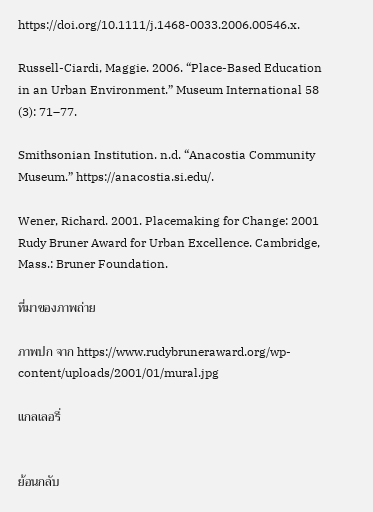https://doi.org/10.1111/j.1468-0033.2006.00546.x.

Russell-Ciardi, Maggie. 2006. “Place-Based Education in an Urban Environment.” Museum International 58 (3): 71–77.

Smithsonian Institution. n.d. “Anacostia Community Museum.” https://anacostia.si.edu/.

Wener, Richard. 2001. Placemaking for Change: 2001 Rudy Bruner Award for Urban Excellence. Cambridge, Mass.: Bruner Foundation.

ที่มาของภาพถ่าย

ภาพปก จาก https://www.rudybruneraward.org/wp-content/uploads/2001/01/mural.jpg

แกลเลอรี่


ย้อนกลับ